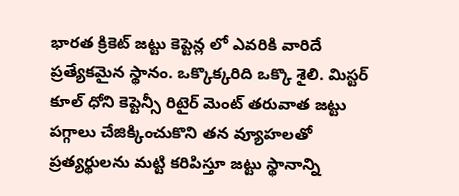భారత క్రికెట్ జట్టు కెప్టెన్ల లో ఎవరికి వారిదే ప్రత్యేకమైన స్థానం. ఒక్కొక్కరిది ఒక్కొ శైలి. మిస్టర్ కూల్ ధోని కెప్టెన్సీ రిటైర్ మెంట్ తరువాత జట్టు పగ్గాలు చేజిక్కించుకొని తన వ్యూహలతో ప్రత్యర్థులను మట్టి కరిపిస్తూ జట్టు స్థానాన్ని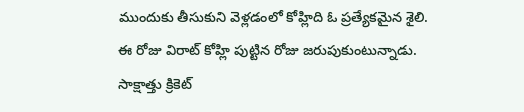ముందుకు తీసుకుని వెళ్లడంలో కోహ్లిది ఓ ప్రత్యేకమైన శైలి.
ఈ రోజు విరాట్ కోహ్లి పుట్టిన రోజు జరుపుకుంటున్నాడు. సాక్షాత్తు క్రికెట్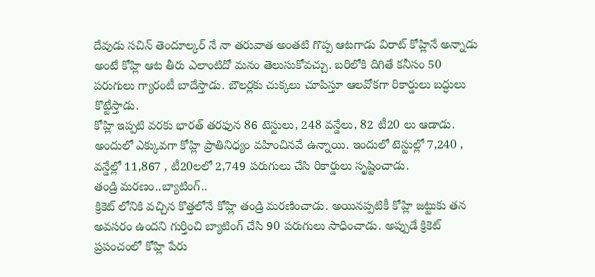దేవుడు సచిన్ తెందూల్కర్ నే నా తరువాత అంతటి గొప్ప ఆటగాడు విరాట్ కోహ్లినే అన్నాడు అంటే కోహ్లి ఆట తీరు ఎలాంటిదో మనం తెలుసుకోవచ్చు. బరిలోకి దిగితే కనీసం 50 పరుగులు గ్యారంటీ బాదేస్తాడు. బౌలర్లకు చుక్కలు చూపిస్తూ ఆలవోకగా రికార్డులు బద్ధులు కొట్టేస్తాడు.
కోహ్లి ఇప్పటి వరకు భారత్ తరఫున 86 టెస్టులు, 248 వన్డేలు, 82 టీ20 లు ఆడాడు. అందులో ఎక్కువగా కోహ్లి ప్రాతినిధ్యం వహించినవే ఉన్నాయి. ఇందులో టెస్టుల్లో 7,240 , వన్డేల్లో 11,867 , టీ20లలో 2,749 పరుగులు చేసి రికార్డులు సృష్టించాడు.
తండ్రి మరణం..బ్యాటింగ్..
క్రికెట్ లోనికి వచ్చిన కొత్తలోనే కోహ్లి తండ్రి మరణించాడు. అయినప్పటికీ కోహ్లి జట్టుకు తన అవసరం ఉందని గుర్తించి బ్యాటింగ్ చేసి 90 పరుగులు సాధించాడు. అప్పుడే క్రికెట్ ప్రపంచంలో కోహ్లి పేరు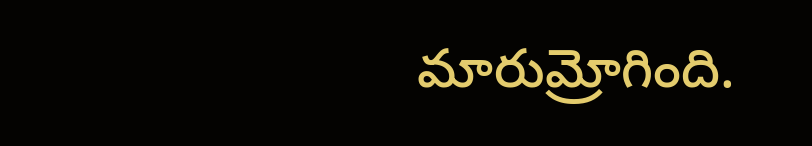మారుమ్రోగింది.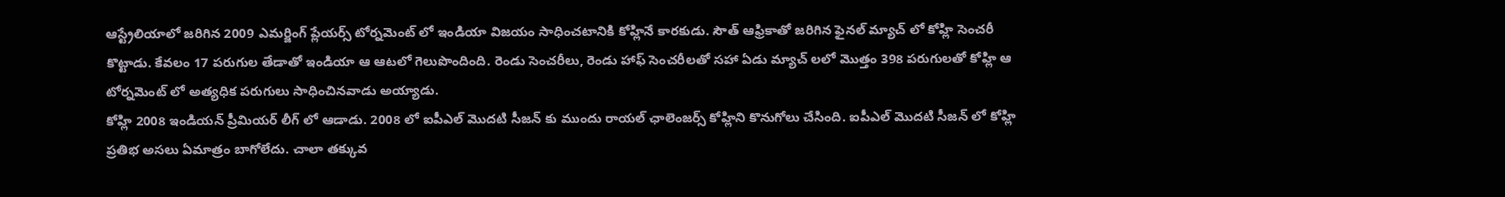ఆస్ట్రేలియాలో జరిగిన 2009 ఎమర్జింగ్ ప్లేయర్స్ టోర్నమెంట్ లో ఇండియా విజయం సాధించటానికి కోహ్లినే కారకుడు. సౌత్ ఆఫ్రికాతో జరిగిన ఫైనల్ మ్యాచ్ లో కోహ్లి సెంచరీ కొట్టాడు. కేవలం 17 పరుగుల తేడాతో ఇండియా ఆ ఆటలో గెలుపొందింది. రెండు సెంచరీలు, రెండు హాఫ్ సెంచరీలతో సహా ఏడు మ్యాచ్ లలో మొత్తం 398 పరుగులతో కోహ్లి ఆ టోర్నమెంట్ లో అత్యధిక పరుగులు సాధించినవాడు అయ్యాడు.
కోహ్లి 2008 ఇండియన్ ప్రీమియర్ లీగ్ లో ఆడాడు. 2008 లో ఐపీఎల్ మొదటి సీజన్ కు ముందు రాయల్ ఛాలెంజర్స్ కోహ్లిని కొనుగోలు చేసింది. ఐపీఎల్ మొదటి సీజన్ లో కోహ్లి ప్రతిభ అసలు ఏమాత్రం బాగోలేదు. చాలా తక్కువ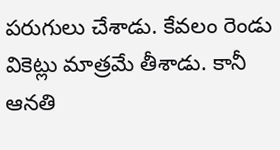పరుగులు చేశాడు. కేవలం రెండు వికెట్లు మాత్రమే తీశాడు. కానీ ఆనతి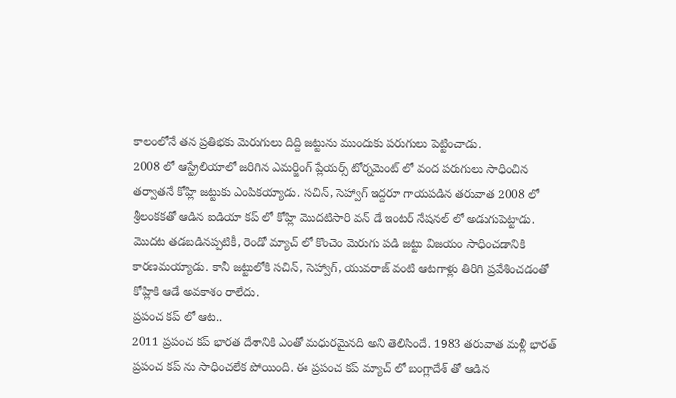కాలంలోనే తన ప్రతిభకు మెరుగులు దిద్ది జట్టును ముందుకు పరుగులు పెట్టించాడు.
2008 లో ఆస్ట్రేలియాలో జరిగిన ఎమర్జింగ్ ప్లేయర్స్ టోర్నమెంట్ లో వంద పరుగులు సాధించిన తర్వాతనే కోహ్లి జట్టుకు ఎంపికయ్యాడు. సచిన్, సెహ్వాగ్ ఇద్దరూ గాయపడిన తరువాత 2008 లో శ్రీలంకకతో ఆడిన ఐడియా కప్ లో కోహ్లి మొదటిసారి వన్ డే ఇంటర్ నేషనల్ లో అడుగుపెట్టాడు. మొదట తడబడినప్పటికీ, రెండో మ్యాచ్ లో కొంచెం మెరుగు పడి జట్టు విజయం సాధించడానికి కారణమయ్యాడు. కానీ జట్టులోకి సచిన్, సెహ్వాగ్, యువరాజ్ వంటి ఆటగాళ్లు తిరిగి ప్రవేశించడంతో కోహ్లికి ఆడే అవకాశం రాలేదు.
ప్రపంచ కప్ లో ఆట..
2011 ప్రపంచ కప్ భారత దేశానికి ఎంతో మధురమైనది అని తెలిసిందే. 1983 తరువాత మళ్లీ భారత్ ప్రపంచ కప్ ను సాధించలేక పోయింది. ఈ ప్రపంచ కప్ మ్యాచ్ లో బంగ్లాదేశ్ తో ఆడిన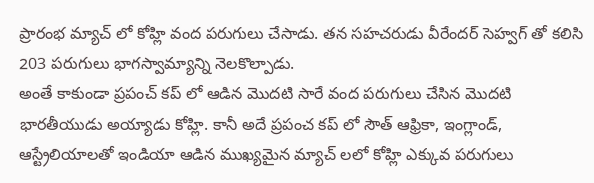ప్రారంభ మ్యాచ్ లో కోహ్లి వంద పరుగులు చేసాడు. తన సహచరుడు వీరేందర్ సెహ్వగ్ తో కలిసి 203 పరుగులు భాగస్వామ్యాన్ని నెలకొల్పాడు.
అంతే కాకుండా ప్రపంచ్ కప్ లో ఆడిన మొదటి సారే వంద పరుగులు చేసిన మొదటి భారతీయుడు అయ్యాడు కోహ్లి. కానీ అదే ప్రపంచ కప్ లో సౌత్ ఆఫ్రికా, ఇంగ్లాండ్, ఆస్ట్రేలియాలతో ఇండియా ఆడిన ముఖ్యమైన మ్యాచ్ లలో కోహ్లి ఎక్కువ పరుగులు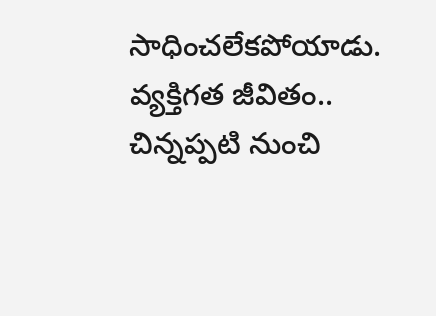సాధించలేకపోయాడు.
వ్యక్తిగత జీవితం..
చిన్నప్పటి నుంచి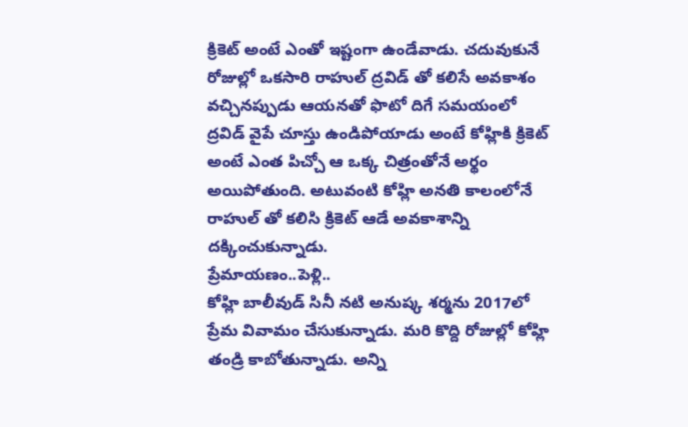క్రికెట్ అంటే ఎంతో ఇష్టంగా ఉండేవాడు. చదువుకునే రోజుల్లో ఒకసారి రాహుల్ ద్రవిడ్ తో కలిసే అవకాశం వచ్చినప్పుడు ఆయనతో ఫొటో దిగే సమయంలో ద్రవిడ్ వైపే చూస్తు ఉండిపోయాడు అంటే కోహ్లికి క్రికెట్ అంటే ఎంత పిచ్చో ఆ ఒక్క చిత్రంతోనే అర్థం అయిపోతుంది. అటువంటి కోహ్లి అనతి కాలంలోనే రాహుల్ తో కలిసి క్రికెట్ ఆడే అవకాశాన్ని దక్కించుకున్నాడు.
ప్రేమాయణం..పెళ్లి..
కోహ్లి బాలీవుడ్ సినీ నటి అనుష్క శర్మను 2017లో ప్రేమ వివామం చేసుకున్నాడు. మరి కొద్ది రోజుల్లో కోహ్లి తండ్రి కాబోతున్నాడు. అన్ని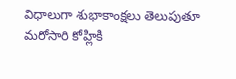విధాలుగా శుభాకాంక్షలు తెలుపుతూ మరోసారి కోహ్లికి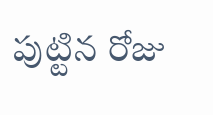పుట్టిన రోజు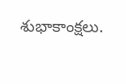శుభాకాంక్షలు.